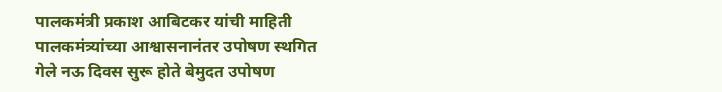पालकमंत्री प्रकाश आबिटकर यांची माहिती
पालकमंत्र्यांच्या आश्वासनानंतर उपोषण स्थगित
गेले नऊ दिवस सुरू होते बेमुदत उपोषण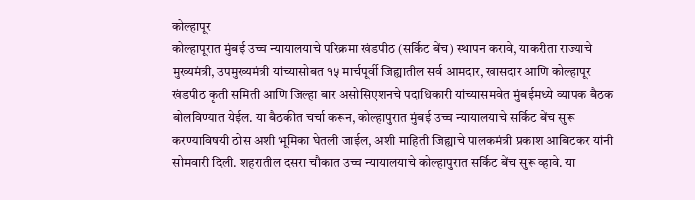कोल्हापूर
कोल्हापूरात मुंबई उच्च न्यायालयाचे परिक्रमा खंडपीठ (सर्किट बेंच) स्थापन करावे, याकरीता राज्याचे मुख्यमंत्री, उपमुख्यमंत्री यांच्यासोबत १५ मार्चपूर्वी जिह्यातील सर्व आमदार, खासदार आणि कोल्हापूर खंडपीठ कृती समिती आणि जिल्हा बार असोसिएशनचे पदाधिकारी यांच्यासमवेत मुंबईमध्ये व्यापक बैठक बोलविण्यात येईल. या बैठकीत चर्चा करून, कोल्हापुरात मुंबई उच्च न्यायालयाचे सर्किट बेंच सुरू करण्याविषयी ठोस अशी भूमिका घेतली जाईल, अशी माहिती जिह्याचे पालकमंत्री प्रकाश आबिटकर यांनी सोमवारी दिली. शहरातील दसरा चौकात उच्च न्यायालयाचे कोल्हापुरात सर्किट बेंच सुरू व्हावे. या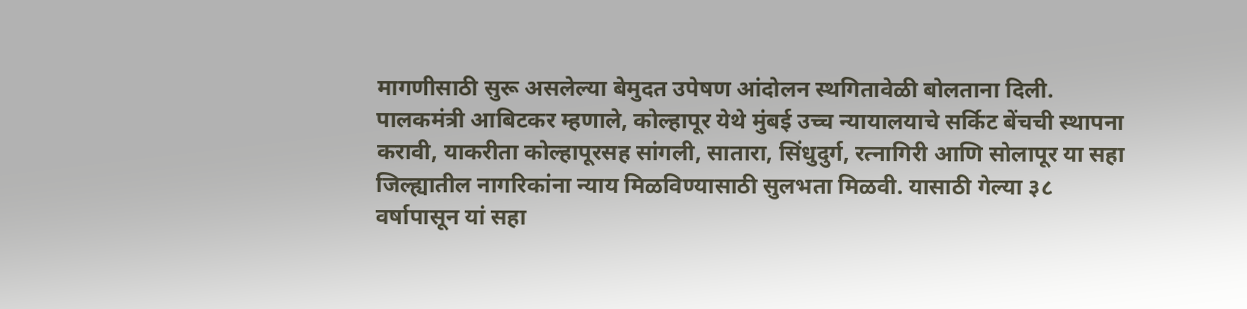मागणीसाठी सुरू असलेल्या बेमुदत उपेषण आंदोलन स्थगितावेळी बोलताना दिली.
पालकमंत्री आबिटकर म्हणाले, कोल्हापूर येथे मुंबई उच्च न्यायालयाचे सर्किट बेंचची स्थापना करावी, याकरीता कोल्हापूरसह सांगली, सातारा, सिंधुदुर्ग, रत्नागिरी आणि सोलापूर या सहा जिल्ह्यातील नागरिकांना न्याय मिळविण्यासाठी सुलभता मिळवी. यासाठी गेल्या ३८ वर्षापासून यां सहा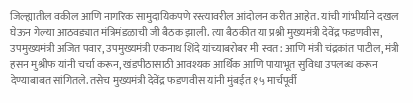जिल्ह्यातील वकील आणि नागरिक सामुदायिकपणे रस्त्यावरील आंदोलन करीत आहेत. यांची गांभीर्याने दखल घेऊन गेल्या आठवड्यात मंत्रिमंडळाची जी बैठक झाली. त्या बैठकीत या प्रश्नी मुख्यमंत्री देवेंद्र फडणवीस, उपमुख्यमंत्री अजित पवार, उपमुख्यमंत्री एकनाथ शिंदे यांच्याबरोबर मी स्वत: आणि मंत्री चंद्रकांत पाटील, मंत्री हसन मुश्रीफ यांनी चर्चा करून, खंडपीठासाठी आवश्यक आर्थिक आणि पायाभूत सुविधा उपलब्ध करून देण्याबाबत सांगितले. तसेच मुख्यमंत्री देवेंद्र फडणवीस यांनी मुंबईत १५ मार्चपूर्वी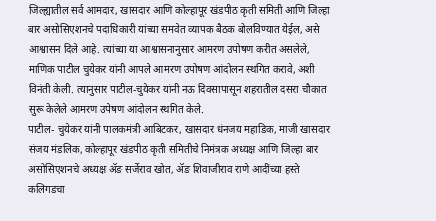जिल्ह्यातील सर्व आमदार, खासदार आणि कोल्हापूर खंडपीठ कृती समिती आणि जिल्हा बार असोसिएशनचे पदाधिकारी यांच्या समवेत व्यापक बैठक बोलविण्यात येईल, असे आश्वासन दिले आहे. त्यांच्या या आश्वासनानुसार आमरण उपोषण करीत असलेले, माणिक पाटील चुयेकर यांनी आपले आमरण उपोषण आंदोलन स्थगित करावे, अशी विनंती केली. त्यानुसार पाटील-चुयेकर यांनी नऊ दिवसापासून शहरातील दसरा चौकात सुरू केलेले आमरण उपेषण आंदोलन स्थगित केले.
पाटील- चुयेकर यांनी पालकमंत्री आबिटकर, खासदार धंनजय महाडिक, माजी खासदार संजय मंडलिक, कोल्हापूर खंडपीठ कृती समितीचे निमंत्रक अध्यक्ष आणि जिल्हा बार असोसिएशनचे अध्यक्ष ॲङ सर्जेराव खोत, ॲङ शिवाजीराव राणे आदींच्या हस्ते कलिगडचा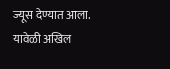ज्यूस देण्यात आला. यावेळी अखिल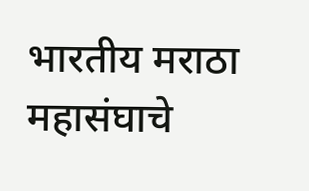भारतीय मराठा महासंघाचे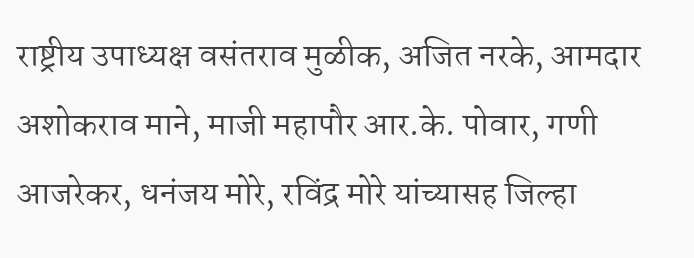राष्ट्रीय उपाध्यक्ष वसंतराव मुळीक, अजित नरके, आमदार अशोकराव माने, माजी महापौर आर.के. पोवार, गणी आजरेकर, धनंजय मोरे, रविंद्र मोरे यांच्यासह जिल्हा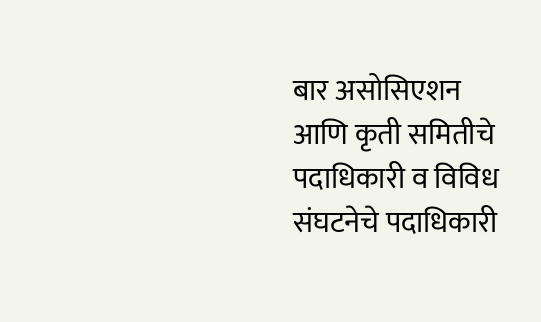बार असोसिएशन आणि कृती समितीचे पदाधिकारी व विविध संघटनेचे पदाधिकारी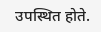उपस्थित होते.